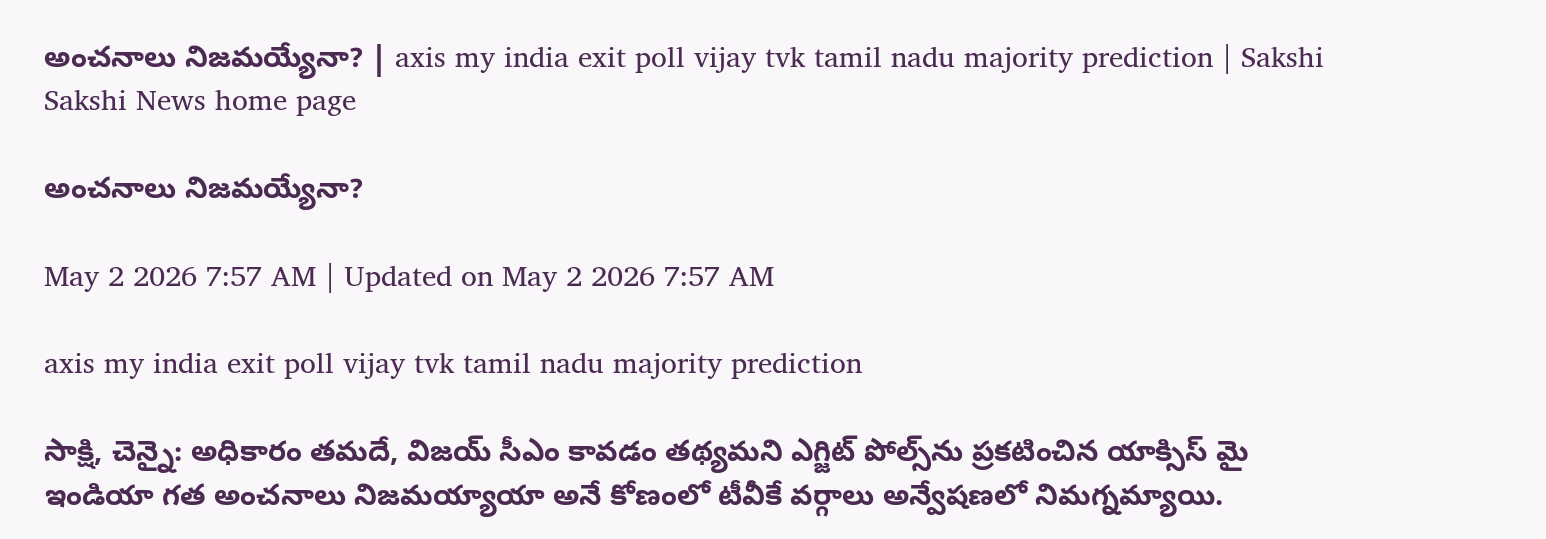అంచనాలు నిజమయ్యేనా? | axis my india exit poll vijay tvk tamil nadu majority prediction | Sakshi
Sakshi News home page

అంచనాలు నిజమయ్యేనా?

May 2 2026 7:57 AM | Updated on May 2 2026 7:57 AM

axis my india exit poll vijay tvk tamil nadu majority prediction

సాక్షి, చెన్నై: అధికారం తమదే, విజయ్‌ సీఎం కావడం తథ్యమని ఎగ్జిట్‌ పోల్స్‌ను ప్రకటించిన యాక్సిస్‌ మై ఇండియా గత అంచనాలు నిజమయ్యాయా అనే కోణంలో టీవీకే వర్గాలు అన్వేషణలో నిమగ్నమ్యాయి.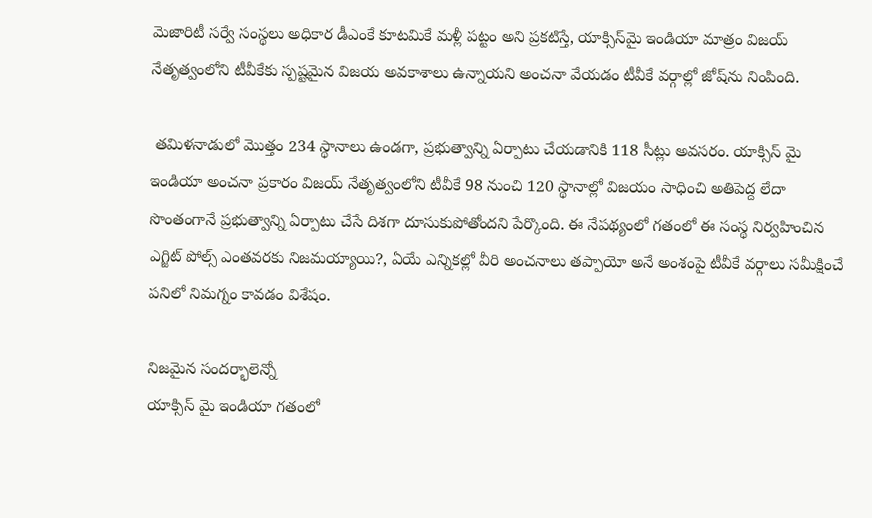మెజారిటీ సర్వే సంస్థలు అధికార డీఎంకే కూటమికే మళ్లీ పట్టం అని ప్రకటిస్తే, యాక్సిస్‌మై ఇండియా మాత్రం విజయ్‌ నేతృత్వంలోని టీవీకేకు స్పష్టమైన విజయ అవకాశాలు ఉన్నాయని అంచనా వేయడం టీవీకే వర్గాల్లో జోష్‌ను నింపింది.

 తమిళనాడులో మొత్తం 234 స్థానాలు ఉండగా, ప్రభుత్వాన్ని ఏర్పాటు చేయడానికి 118 సీట్లు అవసరం. యాక్సిస్‌ మై ఇండియా అంచనా ప్రకారం విజయ్‌ నేతృత్వంలోని టీవీకే 98 నుంచి 120 స్థానాల్లో విజయం సాధించి అతిపెద్ద లేదా సొంతంగానే ప్రభుత్వాన్ని ఏర్పాటు చేసే దిశగా దూసుకుపోతోందని పేర్కొంది. ఈ నేపథ్యంలో గతంలో ఈ సంస్థ నిర్వహించిన ఎగ్జిట్‌ పోల్స్‌ ఎంతవరకు నిజమయ్యాయి?, ఏయే ఎన్నికల్లో వీరి అంచనాలు తప్పాయో అనే అంశంపై టీవీకే వర్గాలు సమీక్షించే పనిలో నిమగ్నం కావడం విశేషం.

నిజమైన సందర్భాలెన్నో
యాక్సిస్‌ మై ఇండియా గతంలో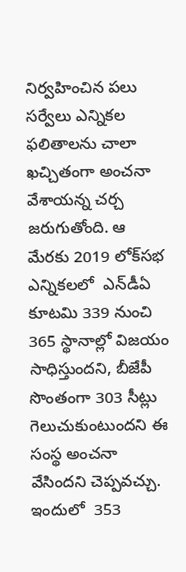నిర్వహించిన పలు సర్వేలు ఎన్నికల ఫలితాలను చాలా ఖచ్చితంగా అంచనా వేశాయన్న చర్చ జరుగుతోంది. ఆ మేరకు 2019 లోక్‌సభ ఎన్నికలలో  ఎన్‌డీఏ కూటమి 339 నుంచి 365 స్థానాల్లో విజయం సాధిస్తుందని, బీజేపీ సొంతంగా 303 సీట్లు గెలుచుకుంటుందని ఈ సంస్థ అంచనా వేసిందని చెప్పవచ్చు. ఇందులో  353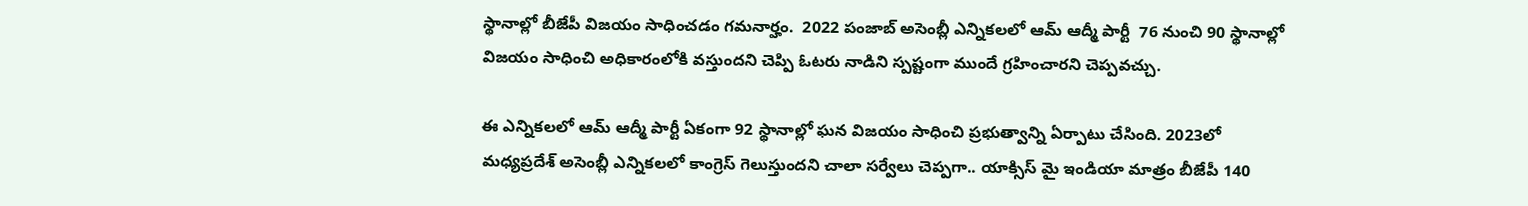స్థానాల్లో బీజేపీ విజయం సాధించడం గమనార్హం.  2022 పంజాబ్‌ అసెంబ్లీ ఎన్నికలలో ఆమ్‌ ఆద్మీ పార్టీ  76 నుంచి 90 స్థానాల్లో విజయం సాధించి అధికారంలోకి వస్తుందని చెప్పి ఓటరు నాడిని స్పష్టంగా ముందే గ్రహించారని చెప్పవచ్చు.

ఈ ఎన్నికలలో ఆమ్‌ ఆద్మీ పార్టీ ఏకంగా 92 స్థానాల్లో ఘన విజయం సాధించి ప్రభుత్వాన్ని ఏర్పాటు చేసింది. 2023లో మధ్యప్రదేశ్‌ అసెంబ్లీ ఎన్నికలలో కాంగ్రెస్‌ గెలుస్తుందని చాలా సర్వేలు చెప్పగా.. యాక్సిస్‌ మై ఇండియా మాత్రం బీజేపీ 140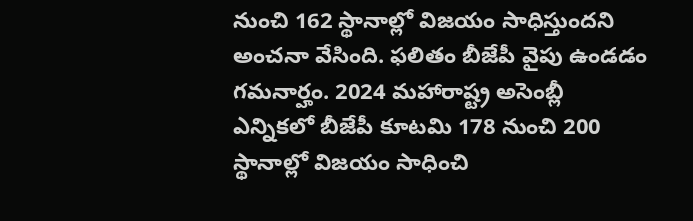నుంచి 162 స్థానాల్లో విజయం సాధిస్తుందని అంచనా వేసింది. ఫలితం బీజేపీ వైపు ఉండడం గమనార్హం. 2024 మహారాష్ట్ర అసెంబ్లీ ఎన్నికలో బీజేపీ కూటమి 178 నుంచి 200 స్థానాల్లో విజయం సాధించి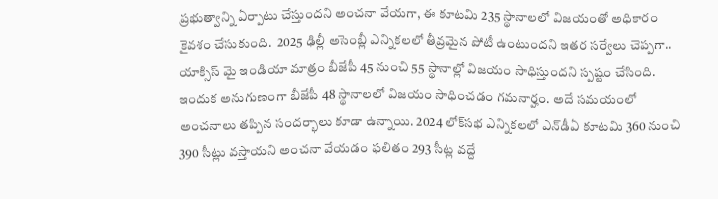ప్రభుత్వాన్ని ఏర్పాటు చేస్తుందని అంచనా వేయగా, ఈ కూటమి 235 స్థానాలలో విజయంతో అధికారం కైవశం చేసుకుంది.  2025 ఢిల్లీ అసెంబ్లీ ఎన్నికలలో తీవ్రమైన పోటీ ఉంటుందని ఇతర సర్వేలు చెప్పగా.. యాక్సిస్‌ మై ఇండియా మాత్రం బీజేపీ 45 నుంచి 55 స్థానాల్లో విజయం సాధిస్తుందని స్పష్టం చేసింది. ఇందుక అనుగుణంగా బీజేపీ 48 స్థానాలలో విజయం సాధించడం గమనార్హం. అదే సమయంలో అంచనాలు తప్పిన సందర్భాలు కూడా ఉన్నాయి. 2024 లోక్‌సభ ఎన్నికలలో ఎన్‌డీఏ కూటమి 360 నుంచి 390 సీట్లు వస్తాయని అంచనా వేయడం ఫలితం 293 సీట్ల వద్దే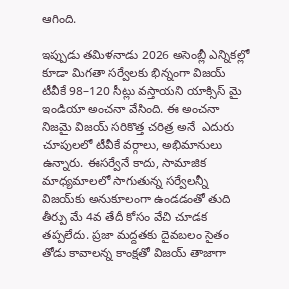ఆగింది.

ఇప్పుడు తమిళనాడు 2026 అసెంబ్లీ ఎన్నికల్లో కూడా మిగతా సర్వేలకు భిన్నంగా విజయ్‌ టీవీకే 98–120 సీట్లు వస్తాయని యాక్సిస్‌ మై ఇండియా అంచనా వేసింది. ఈ అంచనా నిజమై విజయ్‌ సరికొత్త చరిత్ర అనే  ఎదురు చూపులలో టీవీకే వర్గాలు, అభిమానులు ఉన్నారు. ఈసర్వేనే కాదు, సామాజిక మాధ్యమాలలో సాగుతున్న సర్వేలన్నీ విజయ్‌కు అనుకూలంగా ఉండడంతో తుది తీర్పు మే 4వ తేదీ కోసం వేచి చూడక తప్పలేదు. ప్రజా మద్దతకు దైవబలం సైతం తోడు కావాలన్న కాంక్షతో విజయ్‌ తాజాగా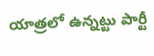యాత్రలో ఉన్నట్టు పార్టీ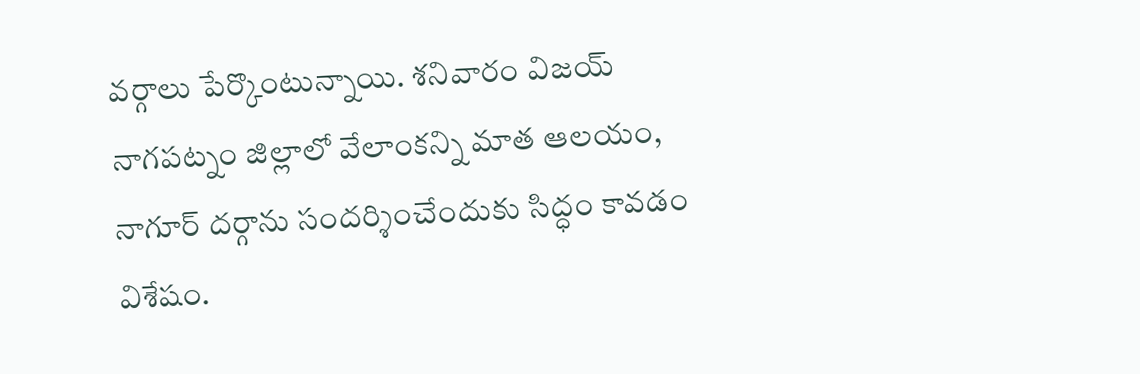వర్గాలు పేర్కొంటున్నాయి. శనివారం విజయ్‌ నాగపట్నం జిల్లాలో వేలాంకన్ని మాత ఆలయం, నాగూర్‌ దర్గాను సందర్శించేందుకు సిద్ధం కావడం విశేషం.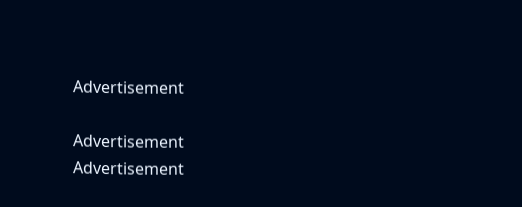Advertisement

Advertisement
Advertisement